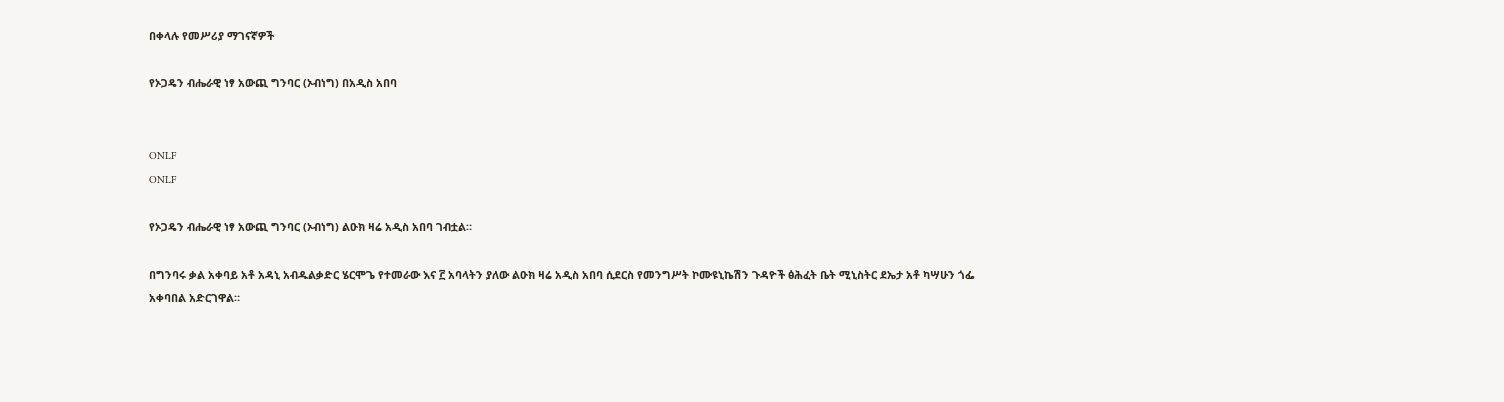በቀላሉ የመሥሪያ ማገናኛዎች

የኦጋዴን ብሔራዊ ነፃ አውጪ ግንባር (ኦብነግ) በአዲስ አበባ


ONLF
ONLF

የኦጋዴን ብሔራዊ ነፃ አውጪ ግንባር (ኦብነግ) ልዑክ ዛሬ አዲስ አበባ ገብቷል።

በግንባሩ ቃል አቀባይ አቶ አዳኒ አብዱልቃድር ሄርሞጌ የተመራው እና ፫ አባላትን ያለው ልዑክ ዛሬ አዲስ አበባ ሲደርስ የመንግሥት ኮሙዩኒኬሽን ጉዳዮች ፅሕፈት ቤት ሚኒስትር ደኤታ አቶ ካሣሁን ጎፌ አቀባበል አድርገዋል።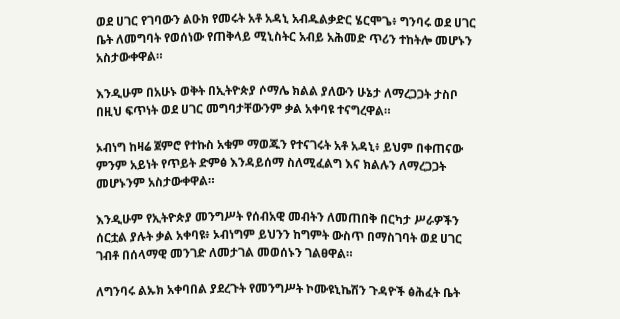ወደ ሀገር የገባውን ልዑክ የመሩት አቶ አዳኒ አብዱልቃድር ሄርሞጌ፥ ግንባሩ ወደ ሀገር ቤት ለመግባት የወሰነው የጠቅላይ ሚኒስትር አብይ አሕመድ ጥሪን ተከትሎ መሆኑን አስታውቀዋል።

እንዲሁም በአሁኑ ወቅት በኢትዮጵያ ሶማሌ ክልል ያለውን ሁኔታ ለማረጋጋት ታስቦ በዚህ ፍጥነት ወደ ሀገር መግባታቸውንም ቃል አቀባዩ ተናግረዋል።

ኦብነግ ከዛሬ ጀምሮ የተኩስ አቁም ማወጁን የተናገሩት አቶ አዳኒ፥ ይህም በቀጠናው ምንም አይነት የጥይት ድምፅ እንዳይሰማ ስለሚፈልግ እና ክልሉን ለማረጋጋት መሆኑንም አስታውቀዋል።

እንዲሁም የኢትዮጵያ መንግሥት የሰብአዊ መብትን ለመጠበቅ በርካታ ሥራዎችን ሰርቷል ያሉት ቃል አቀባዩ፥ ኦብነግም ይህንን ከግምት ውስጥ በማስገባት ወደ ሀገር ገብቶ በሰላማዊ መንገድ ለመታገል መወሰኑን ገልፀዋል።

ለግንባሩ ልኡክ አቀባበል ያደረጉት የመንግሥት ኮሙዩኒኬሽን ጉዳዮች ፅሕፈት ቤት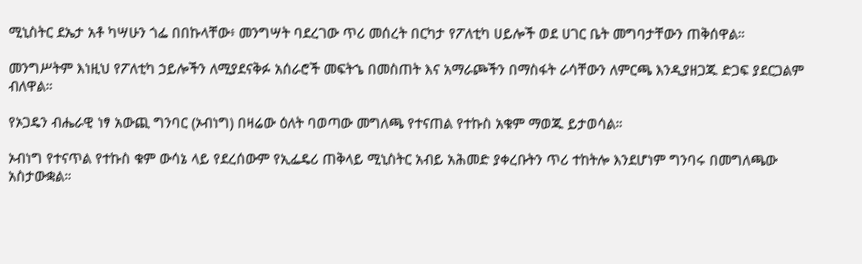ሚኒስትር ደኤታ አቶ ካሣሁን ጎፌ በበኩላቸው፥ መንግሣት ባደረገው ጥሪ መሰረት በርካታ የፖለቲካ ሀይሎች ወደ ሀገር ቤት መግባታቸውን ጠቅሰዋል።

መንግሥትም እነዚህ የፖለቲካ ኃይሎችን ለሚያደናቅፉ አሰራሮች መፍትኄ በመስጠት እና አማራጮችን በማስፋት ራሳቸውን ለምርጫ እንዲያዘጋጁ ድጋፍ ያደርጋልም ብለዋል።

የኦጋዴን ብሔራዊ ነፃ አውጪ ግንባር (ኦብነግ) በዛሬው ዕለት ባወጣው መግለጫ የተናጠል የተኩስ አቁም ማወጁ ይታወሳል።

ኦብነግ የተናጥል የተኩስ ቁም ውሳኔ ላይ የደረሰውም የኢፌዴሪ ጠቅላይ ሚኒስትር አብይ አሕመድ ያቀረቡትን ጥሪ ተከትሎ እንደሆነም ግንባሩ በመግለጫው አስታውቋል።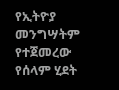የኢትዮያ መንግሣትም የተጀመረው የሰላም ሂደት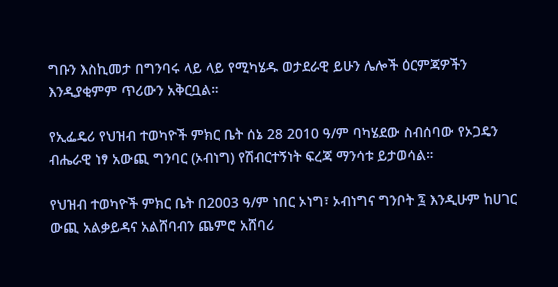ግቡን እስኪመታ በግንባሩ ላይ ላይ የሚካሄዱ ወታደራዊ ይሁን ሌሎች ዕርምጃዎችን እንዲያቂምም ጥሪውን አቅርቧል።

የኢፌዴሪ የህዝብ ተወካዮች ምክር ቤት ሰኔ 28 2010 ዓ/ም ባካሄደው ስብሰባው የኦጋዴን ብሔራዊ ነፃ አውጪ ግንባር (ኦብነግ) የሽብርተኝነት ፍረጃ ማንሳቱ ይታወሳል።

የህዝብ ተወካዮች ምክር ቤት በ2003 ዓ/ም ነበር ኦነግ፣ ኦብነግና ግንቦት ፯ እንዲሁም ከሀገር ውጪ አልቃይዳና አልሸባብን ጨምሮ አሸባሪ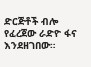ድርጅቶች ብሎ የፈረጀው ራድዮ ፋና እንደዘገበው።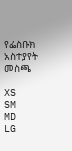የፌስቡክ አስተያየት መስጫ

XS
SM
MD
LG